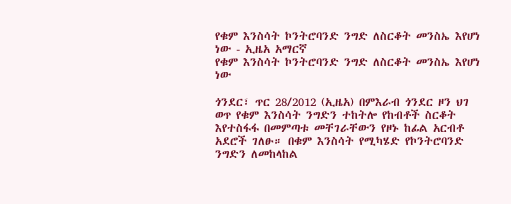የቁም እንስሳት ኮንትሮባንድ ንግድ ለስርቆት መንስኤ እየሆነ ነው - ኢዜአ አማርኛ
የቁም እንስሳት ኮንትሮባንድ ንግድ ለስርቆት መንስኤ እየሆነ ነው

ጎንደር፣ ጥር 28/2012 (ኢዜአ) በምእራብ ጎንደር ዞን ህገ ወጥ የቁም እንስሳት ንግድን ተከትሎ የከብቶች ስርቆት እየተስፋፋ በመምጣቱ መቸገራቸውን የዞኑ ከፊል አርብቶ አደሮች ገለፁ። በቁም እንስሳት የሚካሄድ የኮንትሮባንድ ንግድን ለመከላከል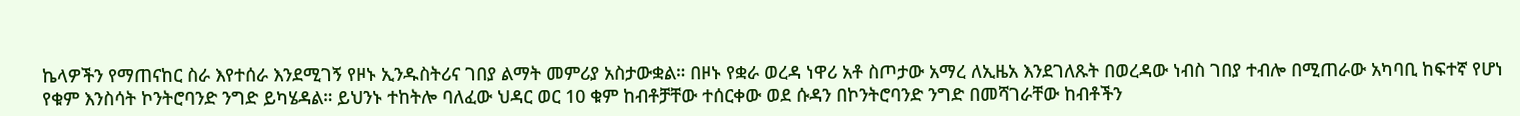ኬላዎችን የማጠናከር ስራ እየተሰራ እንደሚገኝ የዞኑ ኢንዱስትሪና ገበያ ልማት መምሪያ አስታውቋል። በዞኑ የቋራ ወረዳ ነዋሪ አቶ ስጦታው አማረ ለኢዜአ እንደገለጹት በወረዳው ነብስ ገበያ ተብሎ በሚጠራው አካባቢ ከፍተኛ የሆነ የቁም እንስሳት ኮንትሮባንድ ንግድ ይካሄዳል። ይህንኑ ተከትሎ ባለፈው ህዳር ወር 10 ቁም ከብቶቻቸው ተሰርቀው ወደ ሱዳን በኮንትሮባንድ ንግድ በመሻገራቸው ከብቶችን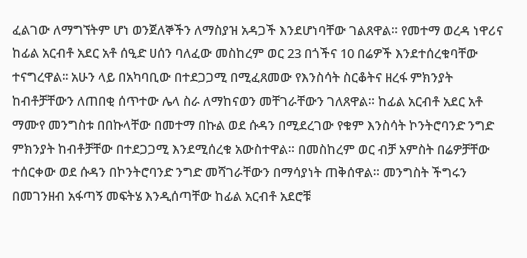ፈልገው ለማግኘትም ሆነ ወንጀለኞችን ለማስያዝ አዳጋች እንደሆነባቸው ገልጸዋል። የመተማ ወረዳ ነዋሪና ከፊል አርብቶ አደር አቶ ሰዒድ ሀሰን ባለፈው መስከረም ወር 23 በጎችና 10 በሬዎች እንደተሰረቁባቸው ተናግረዋል፡፡ አሁን ላይ በአካባቢው በተደጋጋሚ በሚፈጸመው የእንስሳት ስርቆትና ዘረፋ ምክንያት ከብቶቻቸውን ለጠበቂ ሰጥተው ሌላ ስራ ለማከናወን መቸገራቸውን ገለጸዋል። ከፊል አርብቶ አደር አቶ ማሙየ መንግስቱ በበኩላቸው በመተማ በኩል ወደ ሱዳን በሚደረገው የቁም እንስሳት ኮንትሮባንድ ንግድ ምክንያት ከብቶቻቸው በተደጋጋሚ እንደሚሰረቁ አውስተዋል። በመስከረም ወር ብቻ አምስት በሬዎቻቸው ተሰርቀው ወደ ሱዳን በኮንትሮባንድ ንግድ መሻገራቸውን በማሳያነት ጠቅሰዋል። መንግስት ችግሩን በመገንዘብ አፋጣኝ መፍትሄ እንዲሰጣቸው ከፊል አርብቶ አደሮቹ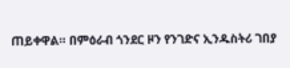ጠይቀዋል። በምዕራብ ጎንደር ዞን የንገድና ኢንዱስትሪ ገበያ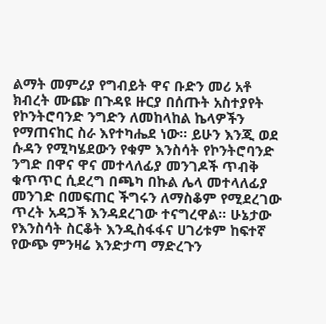ልማት መምሪያ የግብይት ዋና ቡድን መሪ አቶ ክብረት ሙጬ በጉዳዩ ዙርያ በሰጡት አስተያየት የኮንትሮባንድ ንግድን ለመከላከል ኬላዎችን የማጠናከር ስራ እየተካሔደ ነው። ይሁን እንጂ ወደ ሱዳን የሚካሄደውን የቁም እንስሳት የኮንትሮባንድ ንግድ በዋና ዋና መተላለፊያ መንገዶች ጥብቅ ቁጥጥር ሲደረግ በጫካ በኩል ሌላ መተላለፊያ መንገድ በመፍጠር ችግሩን ለማስቆም የሚደረገው ጥረት አዳጋች እንዳደረገው ተናግረዋል። ሁኔታው የእንስሳት ስርቆት እንዲስፋፋና ሀገሪቱም ከፍተኛ የውጭ ምንዛሬ እንድታጣ ማድረጉን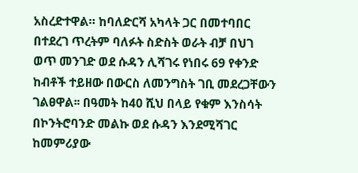አስረድተዋል። ከባለድርሻ አካላት ጋር በመተባበር በተደረገ ጥረትም ባለፉት ስድስት ወራት ብቻ በህገ ወጥ መንገድ ወደ ሱዳን ሊሻገሩ የነበሩ 69 የቀንድ ከብቶች ተይዘው በውርስ ለመንግስት ገቢ መደረጋቸውን ገልፀዋል፡፡ በዓመት ከ40 ሺህ በላይ የቁም እንስሳት በኮንትሮባንድ መልኩ ወደ ሱዳን እንደሚሻገር ከመምሪያው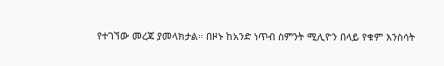የተገኘው መረጃ ያመላክታል። በዞኑ ከአንድ ነጥብ ስምንት ሚሊዮን በላይ የቁም እንስሳት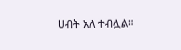ሀብት አለ ተብሏል።